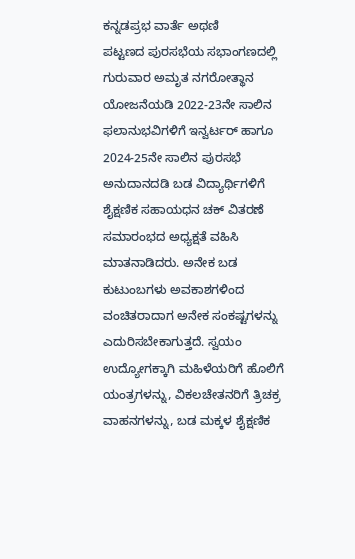ಕನ್ನಡಪ್ರಭ ವಾರ್ತೆ ಅಥಣಿ
ಪಟ್ಟಣದ ಪುರಸಭೆಯ ಸಭಾಂಗಣದಲ್ಲಿ ಗುರುವಾರ ಅಮೃತ ನಗರೋತ್ಥಾನ ಯೋಜನೆಯಡಿ 2022-23ನೇ ಸಾಲಿನ ಫಲಾನುಭವಿಗಳಿಗೆ ಇನ್ವರ್ಟರ್ ಹಾಗೂ 2024-25ನೇ ಸಾಲಿನ ಪುರಸಭೆ ಅನುದಾನದಡಿ ಬಡ ವಿದ್ಯಾರ್ಥಿಗಳಿಗೆ ಶೈಕ್ಷಣಿಕ ಸಹಾಯಧನ ಚಕ್ ವಿತರಣೆ ಸಮಾರಂಭದ ಅಧ್ಯಕ್ಷತೆ ವಹಿಸಿ ಮಾತನಾಡಿದರು. ಅನೇಕ ಬಡ ಕುಟುಂಬಗಳು ಅವಕಾಶಗಳಿಂದ ವಂಚಿತರಾದಾಗ ಅನೇಕ ಸಂಕಷ್ಟಗಳನ್ನು ಎದುರಿಸಬೇಕಾಗುತ್ತದೆ. ಸ್ವಯಂ ಉದ್ಯೋಗಕ್ಕಾಗಿ ಮಹಿಳೆಯರಿಗೆ ಹೊಲಿಗೆ ಯಂತ್ರಗಳನ್ನು, ವಿಕಲಚೇತನರಿಗೆ ತ್ರಿಚಕ್ರ ವಾಹನಗಳನ್ನು, ಬಡ ಮಕ್ಕಳ ಶೈಕ್ಷಣಿಕ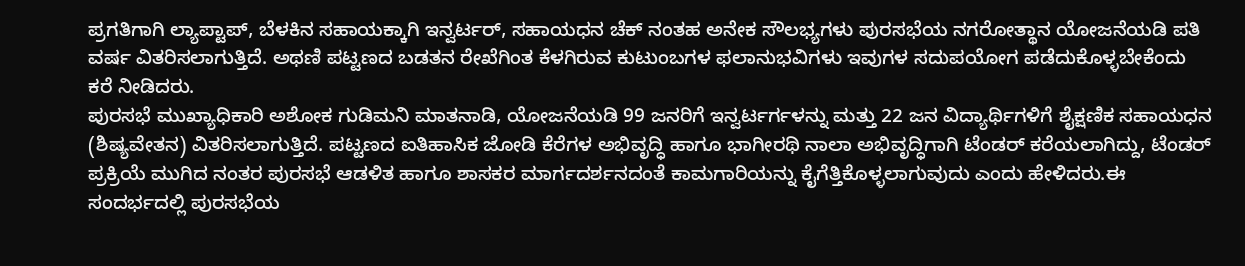ಪ್ರಗತಿಗಾಗಿ ಲ್ಯಾಪ್ಟಾಪ್, ಬೆಳಕಿನ ಸಹಾಯಕ್ಕಾಗಿ ಇನ್ವರ್ಟರ್, ಸಹಾಯಧನ ಚೆಕ್ ನಂತಹ ಅನೇಕ ಸೌಲಭ್ಯಗಳು ಪುರಸಭೆಯ ನಗರೋತ್ಥಾನ ಯೋಜನೆಯಡಿ ಪತಿ ವರ್ಷ ವಿತರಿಸಲಾಗುತ್ತಿದೆ. ಅಥಣಿ ಪಟ್ಟಣದ ಬಡತನ ರೇಖೆಗಿಂತ ಕೆಳಗಿರುವ ಕುಟುಂಬಗಳ ಫಲಾನುಭವಿಗಳು ಇವುಗಳ ಸದುಪಯೋಗ ಪಡೆದುಕೊಳ್ಳಬೇಕೆಂದು ಕರೆ ನೀಡಿದರು.
ಪುರಸಭೆ ಮುಖ್ಯಾಧಿಕಾರಿ ಅಶೋಕ ಗುಡಿಮನಿ ಮಾತನಾಡಿ, ಯೋಜನೆಯಡಿ 99 ಜನರಿಗೆ ಇನ್ವರ್ಟರ್ಗಳನ್ನು ಮತ್ತು 22 ಜನ ವಿದ್ಯಾರ್ಥಿಗಳಿಗೆ ಶೈಕ್ಷಣಿಕ ಸಹಾಯಧನ (ಶಿಷ್ಯವೇತನ) ವಿತರಿಸಲಾಗುತ್ತಿದೆ. ಪಟ್ಟಣದ ಐತಿಹಾಸಿಕ ಜೋಡಿ ಕೆರೆಗಳ ಅಭಿವೃದ್ಧಿ ಹಾಗೂ ಭಾಗೀರಥಿ ನಾಲಾ ಅಭಿವೃದ್ಧಿಗಾಗಿ ಟೆಂಡರ್ ಕರೆಯಲಾಗಿದ್ದು, ಟೆಂಡರ್ ಪ್ರಕ್ರಿಯೆ ಮುಗಿದ ನಂತರ ಪುರಸಭೆ ಆಡಳಿತ ಹಾಗೂ ಶಾಸಕರ ಮಾರ್ಗದರ್ಶನದಂತೆ ಕಾಮಗಾರಿಯನ್ನು ಕೈಗೆತ್ತಿಕೊಳ್ಳಲಾಗುವುದು ಎಂದು ಹೇಳಿದರು.ಈ ಸಂದರ್ಭದಲ್ಲಿ ಪುರಸಭೆಯ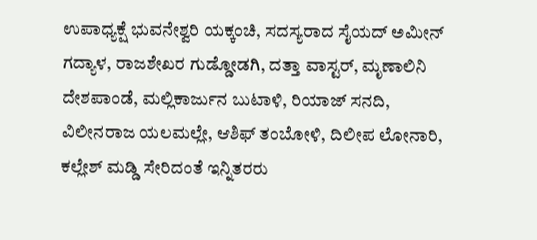ಉಪಾಧ್ಯಕ್ಷೆ ಭುವನೇಶ್ವರಿ ಯಕ್ಕಂಚಿ, ಸದಸ್ಯರಾದ ಸೈಯದ್ ಅಮೀನ್ ಗದ್ಯಾಳ, ರಾಜಶೇಖರ ಗುಡ್ಡೋಡಗಿ, ದತ್ತಾ ವಾಸ್ಟರ್, ಮೃಣಾಲಿನಿ ದೇಶಪಾಂಡೆ, ಮಲ್ಲಿಕಾರ್ಜುನ ಬುಟಾಳಿ, ರಿಯಾಜ್ ಸನದಿ, ವಿಲೀನರಾಜ ಯಲಮಲ್ಲೇ, ಆಶಿಫ್ ತಂಬೋಳಿ, ದಿಲೀಪ ಲೋನಾರಿ, ಕಲ್ಲೇಶ್ ಮಡ್ಡಿ ಸೇರಿದಂತೆ ಇನ್ನಿತರರು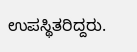ಉಪಸ್ಥಿತರಿದ್ದರು.